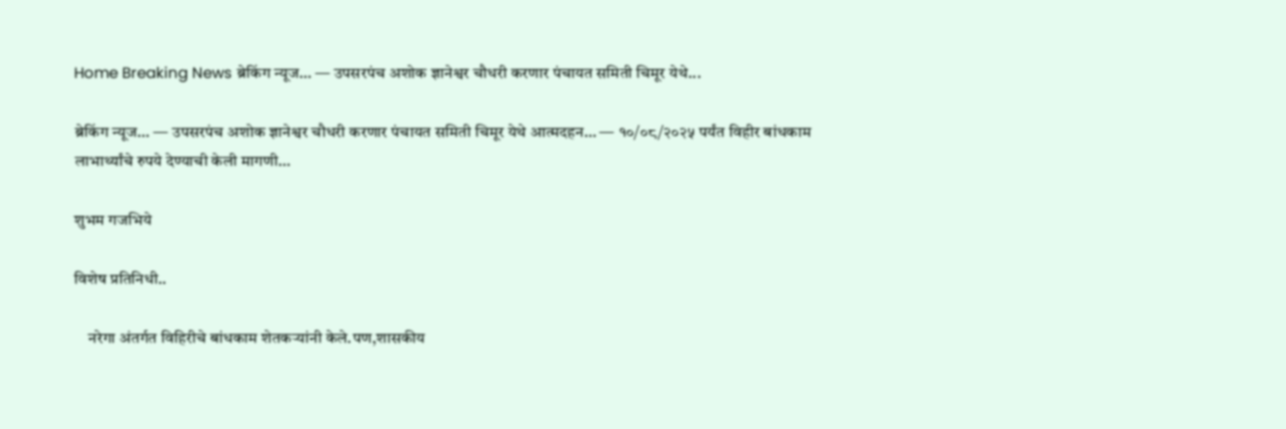Home Breaking News ब्रेकिंग न्यूज… — उपसरपंच अशोक ज्ञानेश्वर चौधरी करणार पंचायत समिती चिमूर येथे...

ब्रेकिंग न्यूज… — उपसरपंच अशोक ज्ञानेश्वर चौधरी करणार पंचायत समिती चिमूर येथे आत्मदहन… — १०/०८/२०२५ पर्यंत विहीर बांधकाम लाभार्थ्यांचे रुपये देण्याची केली मागणी…

शुभम गजभिये

विशेष प्रतिनिधी..

    नरेगा अंतर्गत विहिरीचे बांधकाम शेतकऱ्यांनी केले.पण,शासकीय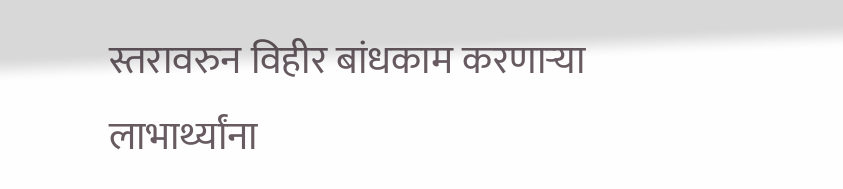स्तरावरुन विहीर बांधकाम करणाऱ्या लाभार्थ्यांना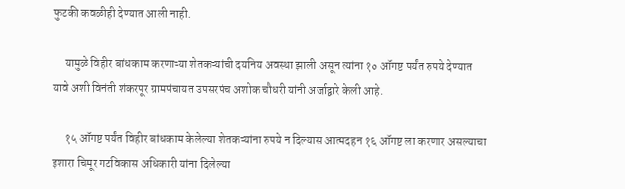फुटकी कवळीही देण्यात आली नाही.

     यामुळे विहीर बांधकाम करणाऱ्या शेतकऱ्यांची दयनिय अवस्था झाली असून त्यांना १० ऑगष्ट पर्यंत रुपये देण्यात यावे अशी विनंती शंकरपूर ग्रामपंचायत उपसरपंच अशोक चौधरी यांनी अर्जाद्वारे केली आहे.

     १५ ऑगष्ट पर्यंत विहीर बांधकाम केलेल्या शेतकऱ्यांना रुपये न दिल्यास आत्मदहन १६ ऑगष्ट ला करणार असल्याचा इशारा चिमूर गटविकास अधिकारी यांना दिलेल्या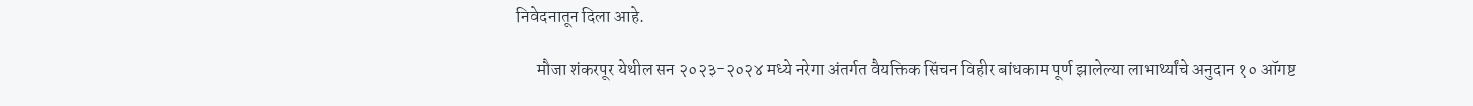निवेदनातून दिला आहे.

      मौजा शंकरपूर येथील सन २०२३-२०२४ मध्ये नरेगा अंतर्गत वैयक्तिक सिंचन विहीर बांधकाम पूर्ण झालेल्या लाभार्थ्यांचे अनुदान १० ऑगष्ट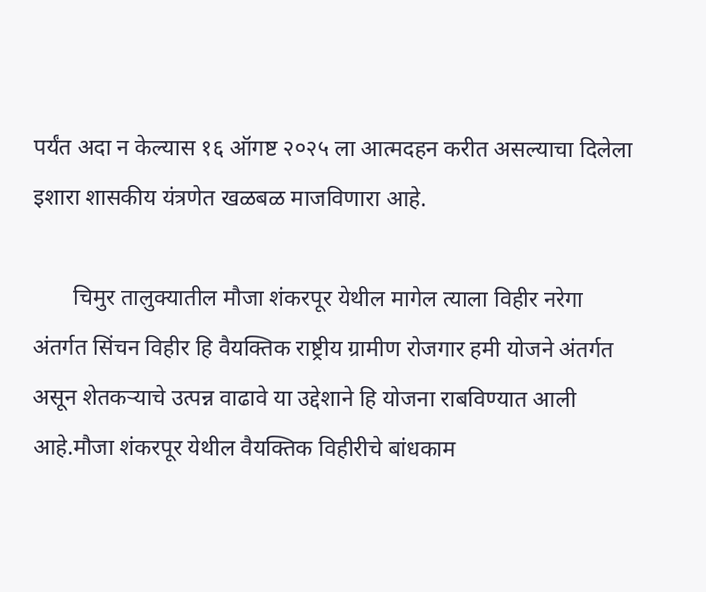पर्यंत अदा न केल्यास १६ ऑगष्ट २०२५ ला आत्मदहन करीत असल्याचा दिलेला इशारा शासकीय यंत्रणेत खळबळ माजविणारा आहे.

       चिमुर तालुक्यातील मौजा शंकरपूर येथील मागेल त्याला विहीर नरेगा अंतर्गत सिंचन विहीर हि वैयक्तिक राष्ट्रीय ग्रामीण रोजगार हमी योजने अंतर्गत असून शेतकऱ्याचे उत्पन्न वाढावे या उद्देशाने हि योजना राबविण्यात आली आहे.मौजा शंकरपूर येथील वैयक्तिक विहीरीचे बांधकाम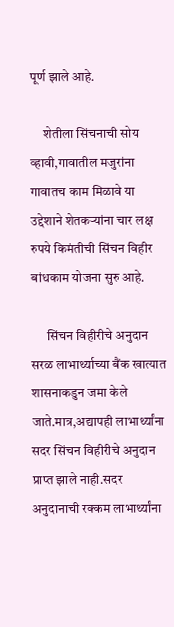पूर्ण झाले आहे.

     शेतीला सिंचनाची सोय व्हावी,गावातील मजुरांना गावातच काम मिळावे या उद्देशाने शेतकऱ्यांना चार लक्ष रुपये किमंतीची सिंचन विहीर बांधकाम योजना सुरु आहे.

      सिंचन विहीरीचे अनुदान सरळ लाभार्थ्याच्या बैंक खात्यात शासनाकडुन जमा केले जाते.मात्र,अद्यापही लाभार्थ्यांना सदर सिंचन विहीरीचे अनुदान प्राप्त झाले नाही.सदर अनुदानाची रक्कम लाभार्थ्यांना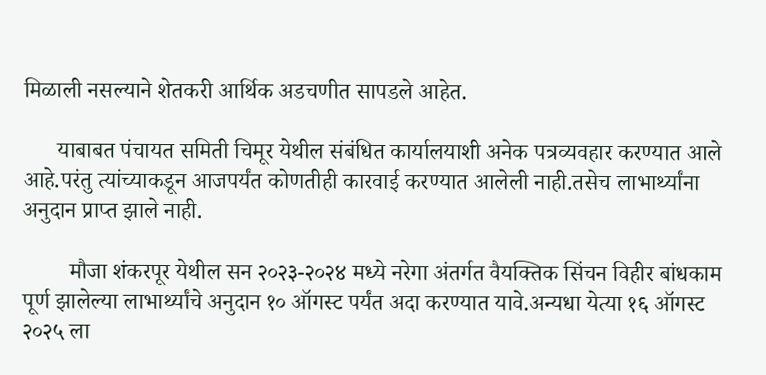मिळाली नसल्याने शेतकरी आर्थिक अडचणीत सापडले आहेत.

      याबाबत पंचायत समिती चिमूर येथील संबंधित कार्यालयाशी अनेक पत्रव्यवहार करण्यात आले आहे.परंतु त्यांच्याकडून आजपर्यंत कोणतीही कारवाई करण्यात आलेली नाही.तसेच लाभार्थ्यांना अनुदान प्राप्त झाले नाही.

        मौजा शंकरपूर येथील सन २०२३-२०२४ मध्ये नरेगा अंतर्गत वैयक्तिक सिंचन विहीर बांधकाम पूर्ण झालेल्या लाभार्थ्यांचे अनुदान १० ऑगस्ट पर्यंत अदा करण्यात यावे.अन्यधा येत्या १६ ऑगस्ट २०२५ ला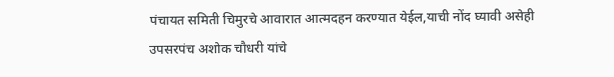पंचायत समिती चिमुरचे आवारात आत्मदहन करण्यात येईल,याची नोंद घ्यावी असेही उपसरपंच अशोक चौधरी यांचे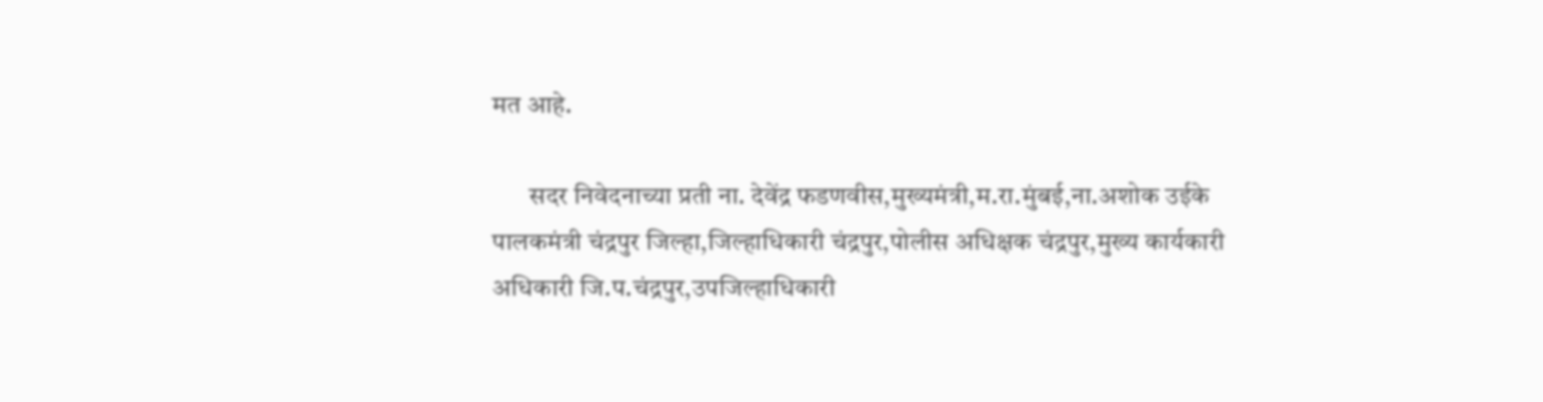मत आहे.

       सदर निवेदनाच्या प्रती ना. देवेंद्र फडणवीस,मुख्यमंत्री,म.रा.मुंबई,ना.अशोक उईके पालकमंत्री चंद्रपुर जिल्हा,जिल्हाधिकारी चंद्रपुर,पोलीस अधिक्षक चंद्रपुर,मुख्य कार्यकारी अधिकारी जि.प.चंद्रपुर,उपजिल्हाधिकारी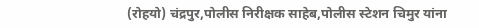(रोहयो) चंद्रपुर,पोलीस निरीक्षक साहेब,पोलीस स्टेशन चिमुर यांना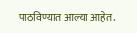पाठविण्यात आल्या आहेत.